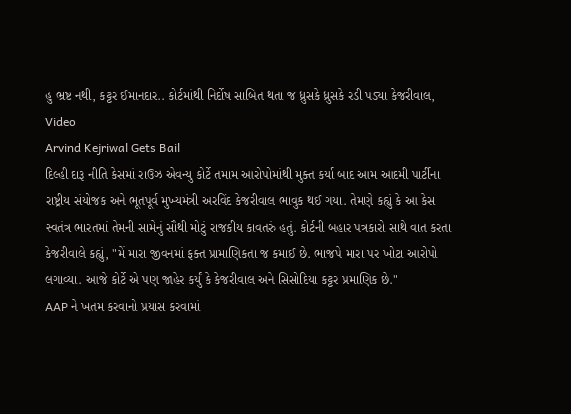હુ ભ્રષ્ટ નથી, કટ્ટર ઈમાનદાર.. કોર્ટમાંથી નિર્દોષ સાબિત થતા જ ધ્રુસકે ધ્રુસકે રડી પડ્યા કેજરીવાલ, Video
Arvind Kejriwal Gets Bail
દિલ્હી દારૂ નીતિ કેસમાં રાઉઝ એવન્યુ કોર્ટે તમામ આરોપોમાંથી મુક્ત કર્યા બાદ આમ આદમી પાર્ટીના રાષ્ટ્રીય સંયોજક અને ભૂતપૂર્વ મુખ્યમંત્રી અરવિંદ કેજરીવાલ ભાવુક થઈ ગયા. તેમણે કહ્યું કે આ કેસ સ્વતંત્ર ભારતમાં તેમની સામેનું સૌથી મોટું રાજકીય કાવતરું હતું. કોર્ટની બહાર પત્રકારો સાથે વાત કરતા કેજરીવાલે કહ્યું, "મેં મારા જીવનમાં ફક્ત પ્રામાણિકતા જ કમાઈ છે. ભાજપે મારા પર ખોટા આરોપો લગાવ્યા. આજે કોર્ટે એ પણ જાહેર કર્યું કે કેજરીવાલ અને સિસોદિયા કટ્ટર પ્રમાણિક છે."
AAP ને ખતમ કરવાનો પ્રયાસ કરવામાં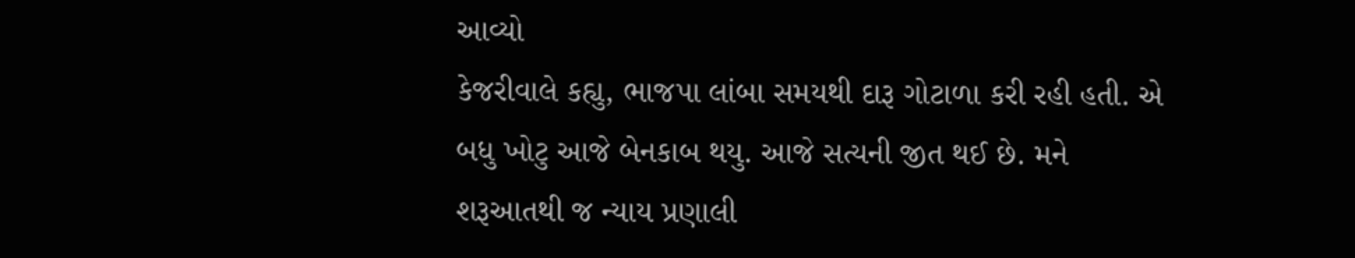આવ્યો
કેજરીવાલે કહ્યુ, ભાજપા લાંબા સમયથી દારૂ ગોટાળા કરી રહી હતી. એ બધુ ખોટુ આજે બેનકાબ થયુ. આજે સત્યની જીત થઈ છે. મને શરૂઆતથી જ ન્યાય પ્રણાલી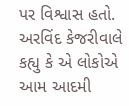પર વિશ્વાસ હતો. અરવિંદ કેજરીવાલે કહ્યુ કે એ લોકોએ આમ આદમી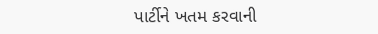પાર્ટીને ખતમ કરવાની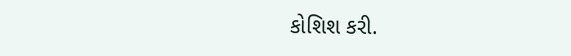કોશિશ કરી.